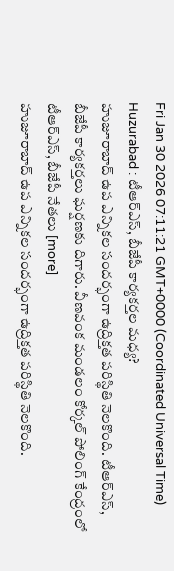Fri Jan 30 2026 07:11:21 GMT+0000 (Coordinated Universal Time)
Huzurabad : టీఆర్ఎస్, బీజేపీ కార్యకర్తల మధ్య?
హుజూరాబాద్ ఉప ఎన్నికల సందర్భంగా ఉద్రిక్తత పరిస్థితి నెలకొంది. టీఆర్ఎస్, బీజేపీ కార్యకర్తలు ఘర్షణకు దిగారు. వీణవంక మండలం కోర్కల్ పోలింగ్ కేంద్రంలో టీఆర్ఎస్, బీజేపీ నేతలు [more]
హుజూరాబాద్ ఉప ఎన్నికల సందర్భంగా ఉద్రిక్తత పరిస్థితి నెలకొంది.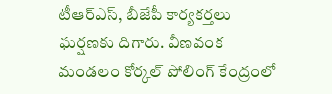టీఆర్ఎస్, బీజేపీ కార్యకర్తలు ఘర్షణకు దిగారు. వీణవంక మండలం కోర్కల్ పోలింగ్ కేంద్రంలో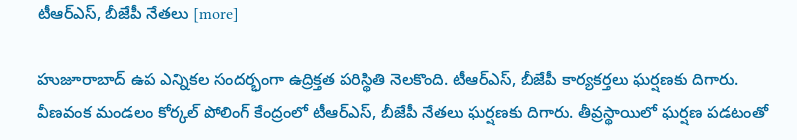టీఆర్ఎస్, బీజేపీ నేతలు [more]

హుజూరాబాద్ ఉప ఎన్నికల సందర్భంగా ఉద్రిక్తత పరిస్థితి నెలకొంది. టీఆర్ఎస్, బీజేపీ కార్యకర్తలు ఘర్షణకు దిగారు. వీణవంక మండలం కోర్కల్ పోలింగ్ కేంద్రంలో టీఆర్ఎస్, బీజేపీ నేతలు ఘర్షణకు దిగారు. తీవ్రస్థాయిలో ఘర్షణ పడటంతో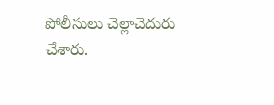పోలీసులు చెల్లాచెదురు చేశారు.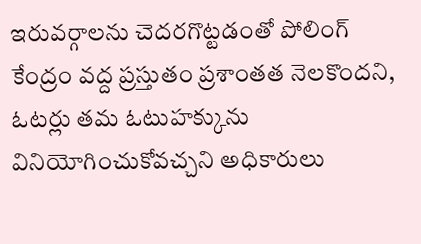ఇరువర్గాలను చెదరగొట్టడంతో పోలింగ్ కేంద్రం వద్ద ప్రస్తుతం ప్రశాంతత నెలకొందని, ఓటర్లు తమ ఓటుహక్కును వినియోగించుకోవచ్చని అధికారులు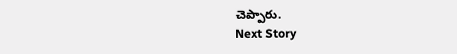చెప్పారు.
Next Story